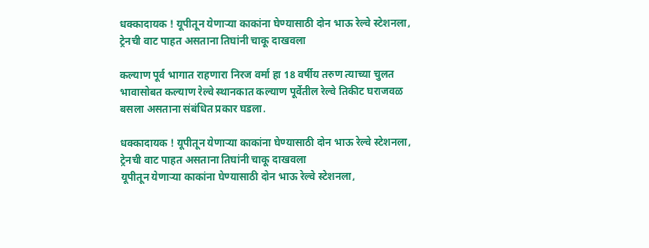धक्कादायक ! यूपीतून येणाऱ्या काकांना घेण्यासाठी दोन भाऊ रेल्वे स्टेशनला, ट्रेनची वाट पाहत असताना तिघांनी चाकू दाखवला

कल्याण पूर्व भागात राहणारा निरज वर्मा हा 18 वर्षीय तरुण त्याच्या चुलत भावासोबत कल्याण रेल्वे स्थानकात कल्याण पूर्वेतील रेल्वे तिकीट घराजवळ बसला असताना संबंधित प्रकार घडला.

धक्कादायक ! यूपीतून येणाऱ्या काकांना घेण्यासाठी दोन भाऊ रेल्वे स्टेशनला, ट्रेनची वाट पाहत असताना तिघांनी चाकू दाखवला
यूपीतून येणाऱ्या काकांना घेण्यासाठी दोन भाऊ रेल्वे स्टेशनला,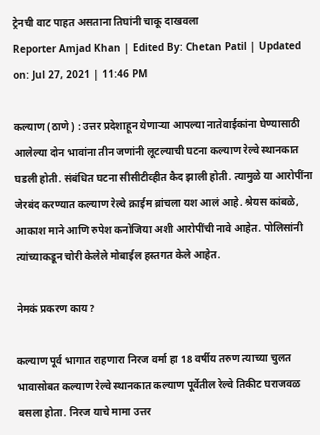ट्रेनची वाट पाहत असताना तिघांनी चाकू दाखवला
Reporter Amjad Khan | Edited By: Chetan Patil | Updated on: Jul 27, 2021 | 11:46 PM

कल्याण (ठाणे) : उत्तर प्रदेशाहून येणाऱ्या आपल्या नातेवाईकांना घेण्यासाठी आलेल्या दोन भावांना तीन जणांनी लूटल्याची घटना कल्याण रेल्वे स्थानकात घडली होती. संबंधित घटना सीसीटीव्हीत कैद झाली होती. त्यामुळे या आरोपींना जेरबंद करण्यात कल्याण रेल्वे क्राईम ब्रांचला यश आलं आहे. श्रेयस कांबळे, आकाश माने आणि रुपेश कनोजिया अशी आरोपींची नावे आहेत. पोलिसांनी त्यांच्याकडून चोरी केलेले मोबाईल हस्तगत केले आहेत.

नेमकं प्रकरण काय?

कल्याण पूर्व भागात राहणारा निरज वर्मा हा 18 वर्षीय तरुण त्याच्या चुलत भावासोबत कल्याण रेल्वे स्थानकात कल्याण पूर्वेतील रेल्वे तिकीट घराजवळ बसला होता. निरज याचे मामा उत्तर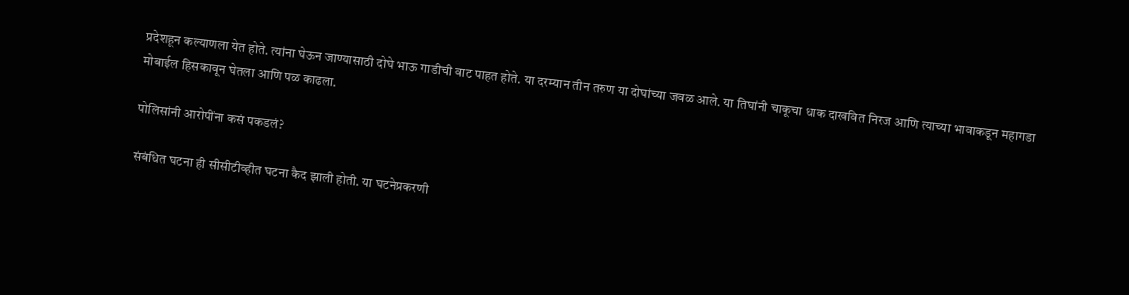प्रदेशहून कल्याणला येत होते. त्यांना घेऊन जाण्यासाठी दोघे भाऊ गाडीची वाट पाहत होते. या दरम्यान तीन तरुण या दोघांच्या जवळ आले. या तिघांनी चाकूचा धाक दाखवित निरज आणि त्याच्या भावाकडून महागडा मोबाईल हिसकावून घेतला आणि पळ काढला.

पोलिसांनी आरोपींना कसं पकडलं?

संबंधित घटना ही सीसीटीव्हीत घटना कैद झाली होती. या घटनेप्रकरणी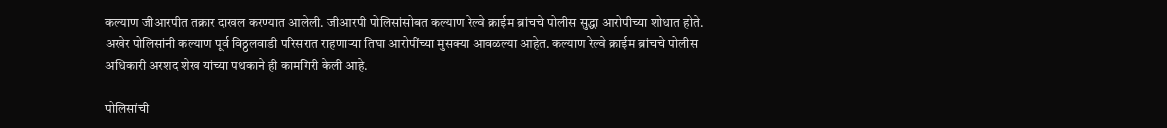कल्याण जीआरपीत तक्रार दाखल करण्यात आलेली. जीआरपी पोलिसांसोबत कल्याण रेल्वे क्राईम ब्रांचचे पोलीस सुद्धा आरोपीच्या शोधात होते. अखेर पोलिसांनी कल्याण पूर्व विठ्ठलवाडी परिसरात राहणाऱ्या तिघा आरोपींच्या मुसक्या आवळल्या आहेत. कल्याण रेल्वे क्राईम ब्रांचचे पोलीस अधिकारी अरशद शेख यांच्या पथकाने ही कामगिरी केली आहे.

पोलिसांची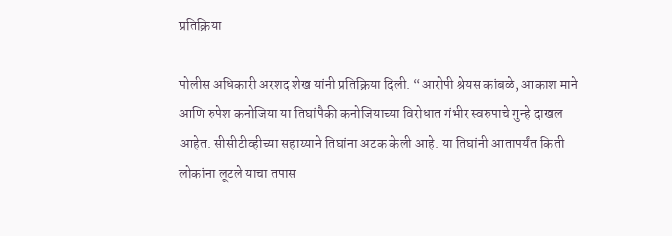प्रतिक्रिया

पोलीस अधिकारी अरशद शेख यांनी प्रतिक्रिया दिली. “आरोपी श्रेयस कांबळे, आकाश माने आणि रुपेश कनोजिया या तिघांपैकी कनोजियाच्या विरोधात गंभीर स्वरुपाचे गुन्हे दाखल आहेत. सीसीटीव्हीच्या सहाय्याने तिघांना अटक केली आहे. या तिघांनी आतापर्यंत किती लोकांना लूटले याचा तपास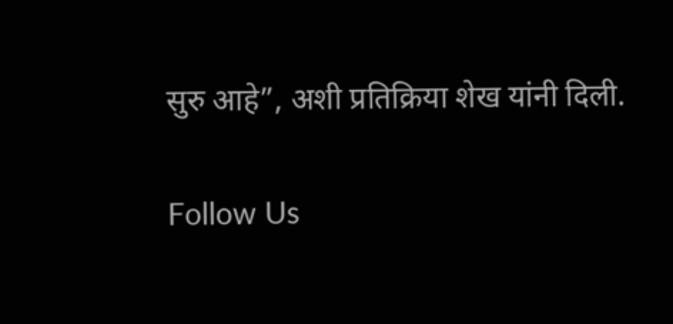सुरु आहे”, अशी प्रतिक्रिया शेख यांनी दिली.

Follow Us